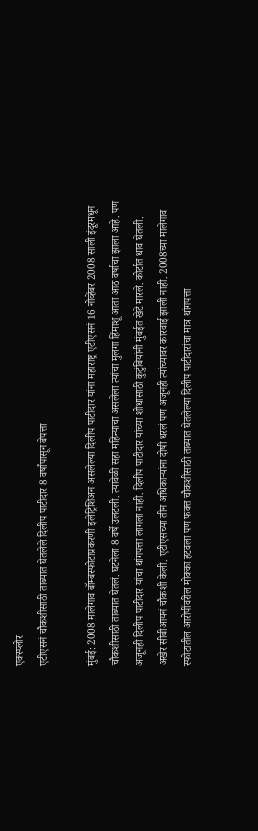एक्स्प्लोर
एटीएसनं चौकशीसाठी ताब्यात घेतलेले दिलीप पाटीदार 8 वर्षांपासून बेपत्ता

मुंबई: 2008 मालेगाव बॉम्बस्फोटाप्रकरणी इलेट्रिशिअन असलेल्या दिलीप पाटीदार यांना महाराष्ट्र एटीएसनं 16 नोव्हेंबर 2008 साली इंदूरमधून चौकशीसाठी ताब्यात घेतलं. घटनेला 8 वर्षे उलटली. त्यावेळी सहा महिन्याचा असलेला त्यांचा मुलगा हिंमाशू आता आठ वर्षाचा झाला आहे. पण अजूनही दिलीप पाटीदार यांचा थांगपत्ता लागला नाही. दिलीप पाटीदार यांच्या शोधासाठी कुटुंबियांनी मुंबईत खेटे मारले. कोर्टात धाव घेतली. अखेर सीबीआयनं चौकशी केली. एटीएसच्या तीन अधिकाऱ्यांना दोषी धरलं पण अजूनही त्यांच्यावर कारवाई झाली नाही. 2008च्या मालेगाव स्फोटातील आरोपींवरील मोक्का हटवला पण फक्त चौकशीसाठी ताब्यात घेतलेल्या दिलीप पाटीदारांचा मात्र थांगपत्ता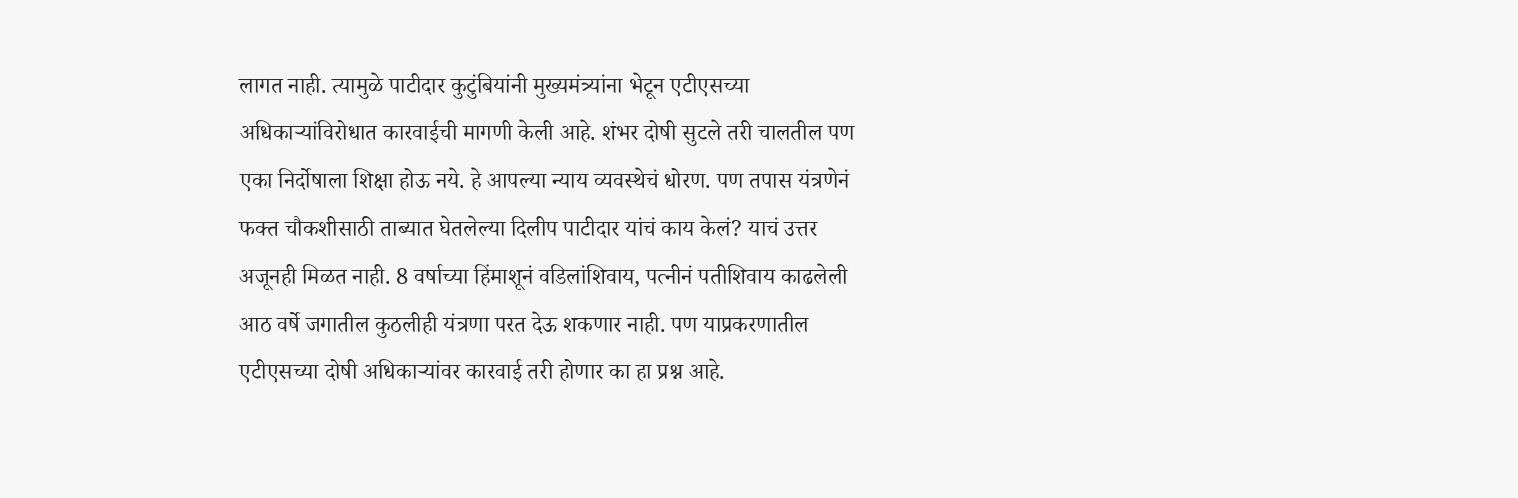लागत नाही. त्यामुळे पाटीदार कुटुंबियांनी मुख्यमंत्र्यांना भेटून एटीएसच्या अधिकाऱ्यांविरोधात कारवाईची मागणी केली आहे. शंभर दोषी सुटले तरी चालतील पण एका निर्दोषाला शिक्षा होऊ नये. हे आपल्या न्याय व्यवस्थेचं धोरण. पण तपास यंत्रणेनं फक्त चौकशीसाठी ताब्यात घेतलेल्या दिलीप पाटीदार यांचं काय केलं? याचं उत्तर अजूनही मिळत नाही. 8 वर्षाच्या हिंमाशूनं वडिलांशिवाय, पत्नीनं पतीशिवाय काढलेली आठ वर्षे जगातील कुठलीही यंत्रणा परत देऊ शकणार नाही. पण याप्रकरणातील एटीएसच्या दोषी अधिकाऱ्यांवर कारवाई तरी होणार का हा प्रश्न आहे.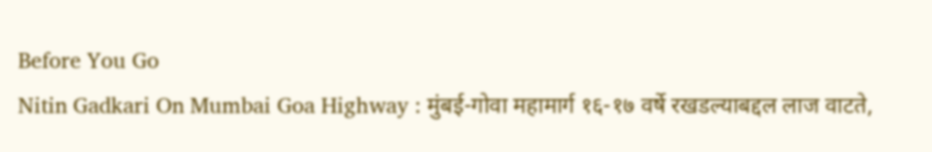Before You Go
Nitin Gadkari On Mumbai Goa Highway : मुंबई-गोवा महामार्ग १६-१७ वर्षे रखडल्याबद्दल लाज वाटते,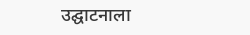उद्घाटनाला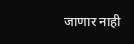जाणार नाही